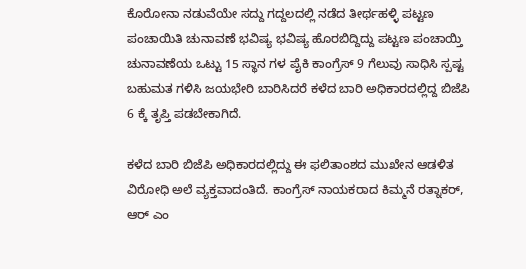ಕೊರೋನಾ ನಡುವೆಯೇ ಸದ್ದು ಗದ್ದಲದಲ್ಲಿ ನಡೆದ ತೀರ್ಥಹಳ್ಳಿ ಪಟ್ಟಣ ಪಂಚಾಯಿತಿ ಚುನಾವಣೆ ಭವಿಷ್ಯ ಭವಿಷ್ಯ ಹೊರಬಿದ್ದಿದ್ದು ಪಟ್ಟಣ ಪಂಚಾಯ್ತಿ ಚುನಾವಣೆಯ ಒಟ್ಟು 15 ಸ್ಥಾನ ಗಳ ಪೈಕಿ ಕಾಂಗ್ರೆಸ್ 9 ಗೆಲುವು ಸಾಧಿಸಿ ಸ್ಪಷ್ಟ ಬಹುಮತ ಗಳಿಸಿ ಜಯಭೇರಿ ಬಾರಿಸಿದರೆ ಕಳೆದ ಬಾರಿ ಅಧಿಕಾರದಲ್ಲಿದ್ದ ಬಿಜೆಪಿ 6 ಕ್ಕೆ ತೃಪ್ತಿ ಪಡಬೇಕಾಗಿದೆ.

ಕಳೆದ ಬಾರಿ ಬಿಜೆಪಿ ಅಧಿಕಾರದಲ್ಲಿದ್ದು ಈ ಫಲಿತಾಂಶದ ಮುಖೇನ ಆಡಳಿತ ವಿರೋಧಿ ಅಲೆ ವ್ಯಕ್ತವಾದಂತಿದೆ. ಕಾಂಗ್ರೆಸ್ ನಾಯಕರಾದ ಕಿಮ್ಮನೆ ರತ್ನಾಕರ್, ಆರ್ ಎಂ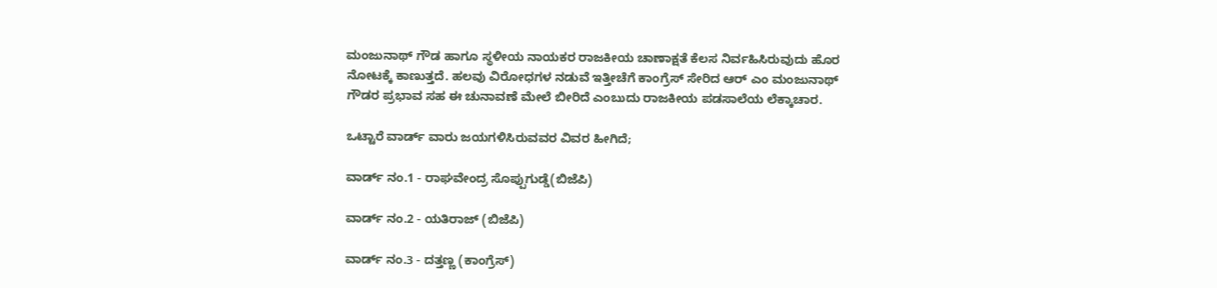ಮಂಜುನಾಥ್ ಗೌಡ ಹಾಗೂ ಸ್ಥಳೀಯ ನಾಯಕರ ರಾಜಕೀಯ ಚಾಣಾಕ್ಷತೆ ಕೆಲಸ ನಿರ್ವಹಿಸಿರುವುದು ಹೊರ ನೋಟಕ್ಕೆ ಕಾಣುತ್ತದೆ. ಹಲವು ವಿರೋಧಗಳ ನಡುವೆ ಇತ್ತೀಚೆಗೆ ಕಾಂಗ್ರೆಸ್ ಸೇರಿದ ಆರ್ ಎಂ ಮಂಜುನಾಥ್ ಗೌಡರ ಪ್ರಭಾವ ಸಹ ಈ ಚುನಾವಣೆ ಮೇಲೆ ಬೀರಿದೆ ಎಂಬುದು ರಾಜಕೀಯ ಪಡಸಾಲೆಯ ಲೆಕ್ಕಾಚಾರ.

ಒಟ್ಟಾರೆ ವಾರ್ಡ್ ವಾರು ಜಯಗಳಿಸಿರುವವರ ವಿವರ ಹೀಗಿದೆ;

ವಾರ್ಡ್ ನಂ.1 - ರಾಘವೇಂದ್ರ ಸೊಪ್ಪುಗುಡ್ಡೆ(ಬಿಜೆಪಿ)

ವಾರ್ಡ್ ನಂ.2 - ಯತಿರಾಜ್ (ಬಿಜೆಪಿ)

ವಾರ್ಡ್ ನಂ.3 - ದತ್ತಣ್ಣ (ಕಾಂಗ್ರೆಸ್)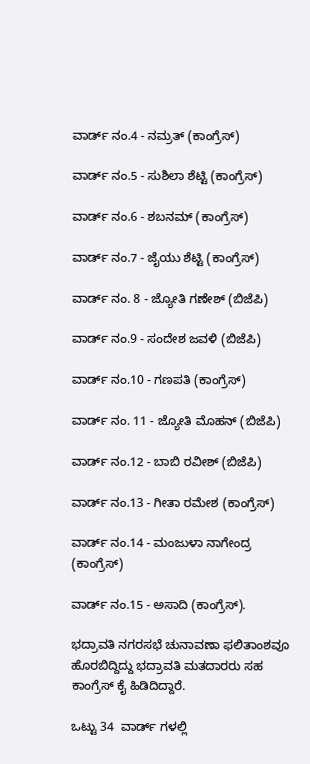ವಾರ್ಡ್ ನಂ.4 - ನಮ್ರತ್ (ಕಾಂಗ್ರೆಸ್)

ವಾರ್ಡ್ ನಂ.5 - ಸುಶಿಲಾ ಶೆಟ್ಟಿ (ಕಾಂಗ್ರೆಸ್)

ವಾರ್ಡ್ ನಂ.6 - ಶಬನಮ್ (ಕಾಂಗ್ರೆಸ್)

ವಾರ್ಡ್ ನಂ.7 - ಜೈಯು ಶೆಟ್ಟಿ (ಕಾಂಗ್ರೆಸ್)

ವಾರ್ಡ್ ನಂ. 8 - ಜ್ಯೋತಿ ಗಣೇಶ್ (ಬಿಜೆಪಿ)

ವಾರ್ಡ್ ನಂ.9 - ಸಂದೇಶ ಜವಳಿ (ಬಿಜೆಪಿ)

ವಾರ್ಡ್ ನಂ.10 - ಗಣಪತಿ (ಕಾಂಗ್ರೆಸ್)

ವಾರ್ಡ್ ನಂ. 11 - ಜ್ಯೋತಿ ಮೊಹನ್ (ಬಿಜೆಪಿ)

ವಾರ್ಡ್ ನಂ.12 - ಬಾಬಿ ರವೀಶ್ (ಬಿಜೆಪಿ)

ವಾರ್ಡ್ ನಂ.13 - ಗೀತಾ ರಮೇಶ (ಕಾಂಗ್ರೆಸ್)

ವಾರ್ಡ್ ನಂ.14 - ಮಂಜುಳಾ ನಾಗೇಂದ್ರ (ಕಾಂಗ್ರೆಸ್)

ವಾರ್ಡ್ ನಂ.15 - ಅಸಾದಿ (ಕಾಂಗ್ರೆಸ್).

ಭದ್ರಾವತಿ ನಗರಸಭೆ ಚುನಾವಣಾ ಫಲಿತಾಂಶವೂ ಹೊರಬಿದ್ದಿದ್ದು ಭದ್ರಾವತಿ ಮತದಾರರು ಸಹ ಕಾಂಗ್ರೆಸ್ ಕೈ ಹಿಡಿದಿದ್ದಾರೆ.

ಒಟ್ಟು 34  ವಾರ್ಡ್ ಗಳಲ್ಲಿ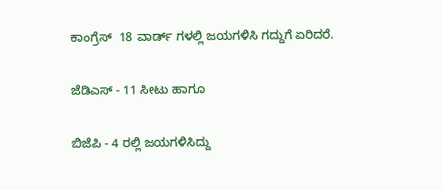ಕಾಂಗ್ರೆಸ್  18 ವಾರ್ಡ್ ಗಳಲ್ಲಿ ಜಯಗಳಿಸಿ ಗದ್ದುಗೆ ಏರಿದರೆ.

ಜೆಡಿಎಸ್ - 11 ಸೀಟು ಹಾಗೂ

ಬಿಜೆಪಿ - 4 ರಲ್ಲಿ ಜಯಗಳಿಸಿದ್ದು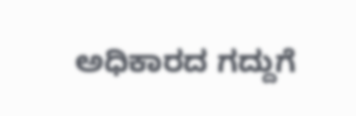ಅಧಿಕಾರದ ಗದ್ದುಗೆ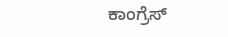ಕಾಂಗ್ರೆಸ್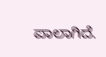ಪಾಲಾಗಿದೆ.